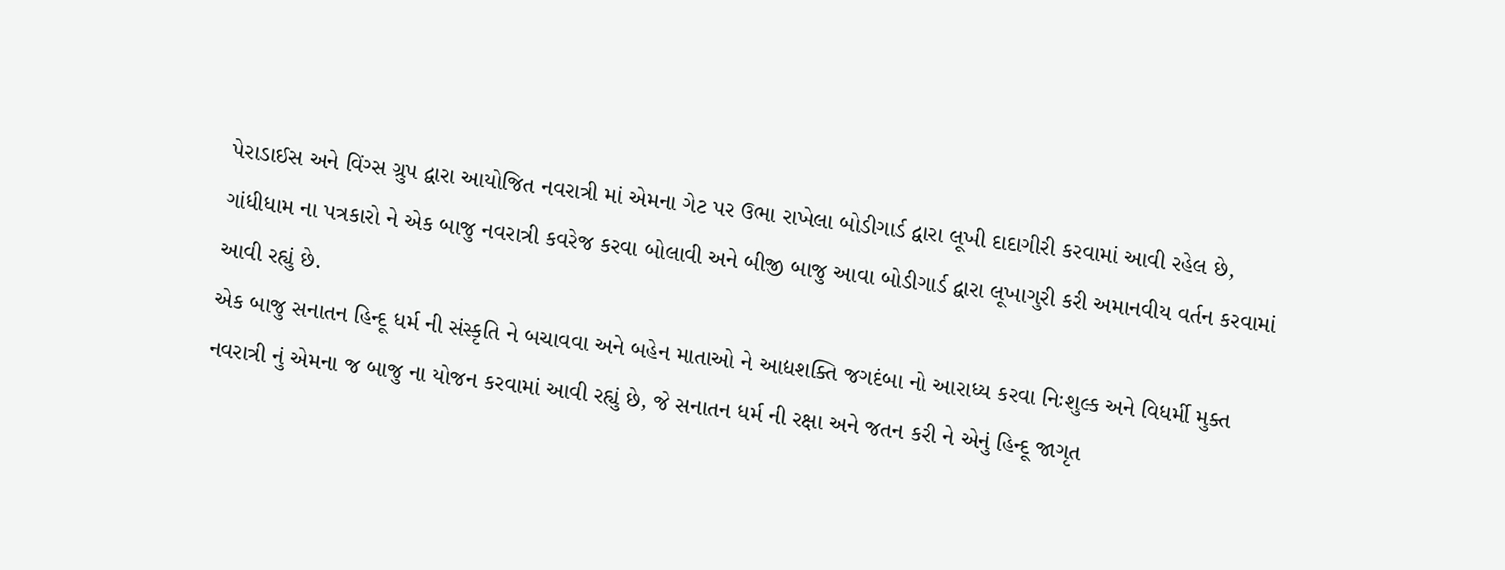પેરાડાઈસ અને વિંગ્સ ગ્રુપ દ્વારા આયોજિત નવરાત્રી માં એમના ગેટ પર ઉભા રાખેલા બોડીગાર્ડ દ્વારા લૂખી દાદાગીરી કરવામાં આવી રહેલ છે, ગાંધીધામ ના પત્રકારો ને એક બાજુ નવરાત્રી કવરેજ કરવા બોલાવી અને બીજી બાજુ આવા બોડીગાર્ડ દ્વારા લૂખાગુરી કરી અમાનવીય વર્તન કરવામાં આવી રહ્યું છે.
એક બાજુ સનાતન હિન્દૂ ધર્મ ની સંસ્કૃતિ ને બચાવવા અને બહેન માતાઓ ને આદ્યશક્તિ જગદંબા નો આરાધ્ય કરવા નિઃશુલ્ક અને વિધર્મી મુક્ત નવરાત્રી નું એમના જ બાજુ ના યોજન કરવામાં આવી રહ્યું છે, જે સનાતન ધર્મ ની રક્ષા અને જતન કરી ને એનું હિન્દૂ જાગૃત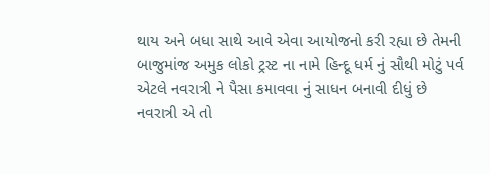થાય અને બધા સાથે આવે એવા આયોજનો કરી રહ્યા છે તેમની બાજુમાંજ અમુક લોકો ટ્રસ્ટ ના નામે હિન્દૂ ધર્મ નું સૌથી મોટું પર્વ એટલે નવરાત્રી ને પૈસા કમાવવા નું સાધન બનાવી દીધું છે
નવરાત્રી એ તો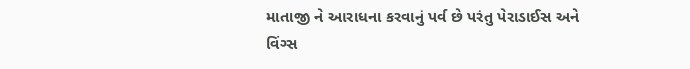માતાજી ને આરાધના કરવાનું પર્વ છે પરંતુ પેરાડાઈસ અને વિંગ્સ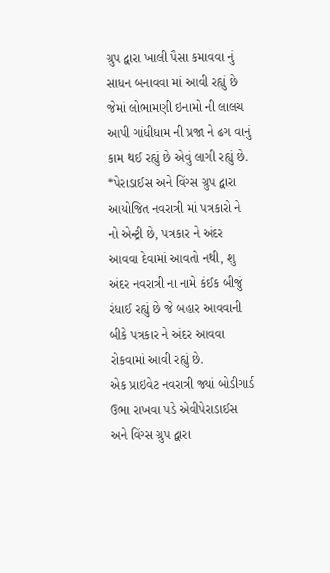ગ્રુપ દ્વારા ખાલી પૈસા કમાવવા નું સાધન બનાવવા માં આવી રહ્યું છે જેમાં લોભામણી ઇનામો ની લાલચ આપી ગાંધીધામ ની પ્રજા ને ઢગ વાનું કામ થઈ રહ્યું છે એવું લાગી રહ્યું છે.
*પેરાડાઈસ અને વિંગ્સ ગ્રુપ દ્વારા આયોજિત નવરાત્રી માં પત્રકારો ને નો એન્ટ્રી છે, પત્રકાર ને અંદર આવવા દેવામાં આવતો નથી, શુ અંદર નવરાત્રી ના નામે કંઈક બીજું રંધાઈ રહ્યું છે જે બહાર આવવાની બીકે પત્રકાર ને અંદર આવવા રોકવામાં આવી રહ્યું છે.
એક પ્રાઇવેટ નવરાત્રી જ્યાં બોડીગાર્ડ ઉભા રાખવા પડે એવીપેરાડાઈસ અને વિંગ્સ ગ્રુપ દ્વારા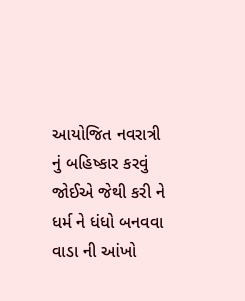આયોજિત નવરાત્રી નું બહિષ્કાર કરવું જોઈએ જેથી કરી ને ધર્મ ને ધંધો બનવવા વાડા ની આંખો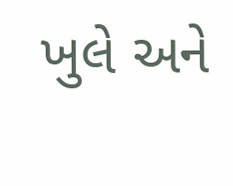ખુલે અને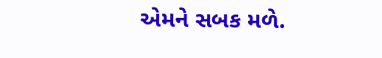એમને સબક મળે.